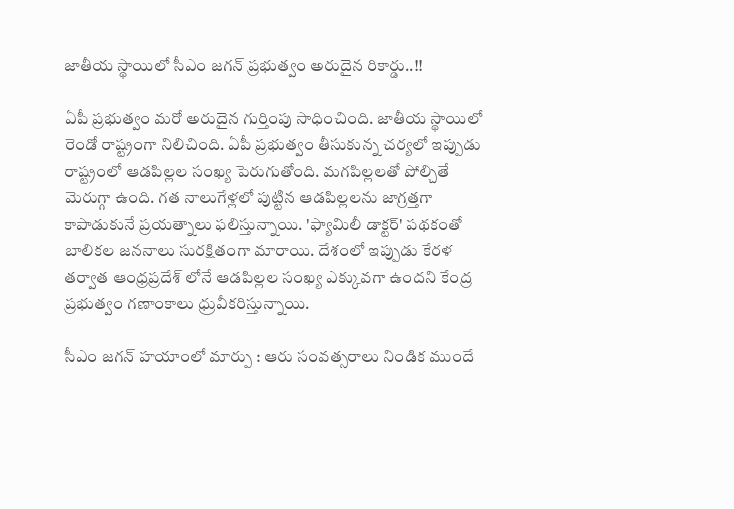జాతీయ స్థాయిలో సీఎం జగన్ ప్రభుత్వం అరుదైన రికార్డు..!!

ఏపీ ప్రభుత్వం మరో అరుదైన గుర్తింపు సాధించింది. జాతీయ స్థాయిలో రెండో రాష్ట్రంగా నిలిచింది. ఏపీ ప్రభుత్వం తీసుకున్న చర్యలో ఇప్పుడు రాష్ట్రంలో ఆడపిల్లల సంఖ్య పెరుగుతోంది. మగపిల్లలతో పోల్చితే మెరుగ్గా ఉంది. గత నాలుగేళ్లలో పుట్టిన ఆడపిల్లలను జాగ్రత్తగా కాపాడుకునే ప్రయత్నాలు ఫలిస్తున్నాయి. 'ఫ్యామిలీ డాక్టర్‌' పథకంతో బాలికల జననాలు సురక్షితంగా మారాయి. దేశంలో ఇప్పుడు కేరళ తర్వాత ఆంధ్రప్రదేశ్‌ లోనే ఆడపిల్లల సంఖ్య ఎక్కువగా ఉందని కేంద్ర ప్రభుత్వం గణాంకాలు ధ్రువీకరిస్తున్నాయి.

సీఎం జగన్ హయాంలో మార్పు : ఆరు సంవత్సరాలు నిండిక ముందే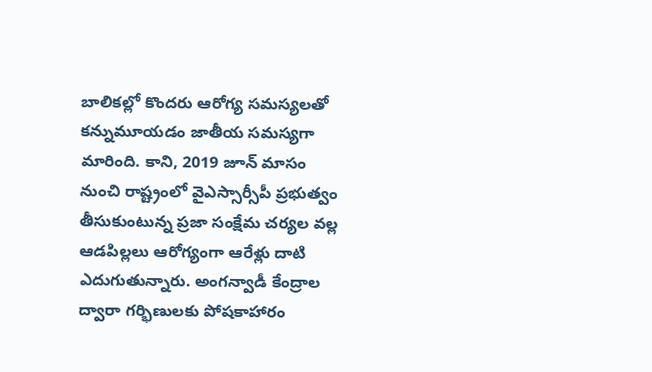బాలికల్లో కొందరు ఆరోగ్య సమస్యలతో కన్నుమూయడం జాతీయ సమస్యగా మారింది. కాని, 2019 జూన్‌ మాసం నుంచి రాష్ట్రంలో వైఎస్సార్సీపీ ప్రభుత్వం తీసుకుంటున్న ప్రజా సంక్షేమ చర్యల వల్ల ఆడపిల్లలు ఆరోగ్యంగా ఆరేళ్లు దాటి ఎదుగుతున్నారు. అంగన్వాడీ కేంద్రాల ద్వారా గర్భిణులకు పోషకాహారం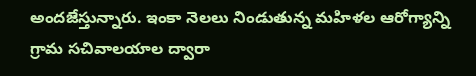అందజేస్తున్నారు. ఇంకా నెలలు నిండుతున్న మహిళల ఆరోగ్యాన్ని గ్రామ సచివాలయాల ద్వారా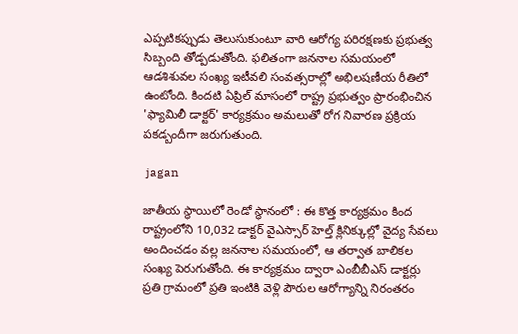ఎప్పటికప్పుడు తెలుసుకుంటూ వారి ఆరోగ్య పరిరక్షణకు ప్రభుత్వ సిబ్బంది తోడ్పడుతోంది. ఫలితంగా జననాల సమయంలో ఆడశిశువల సంఖ్య ఇటీవలి సంవత్సరాల్లో అభిలషణీయ రీతిలో ఉంటోంది. కిందటి ఏప్రిల్‌ మాసంలో రాష్ట్ర ప్రభుత్వం ప్రారంభించిన 'ఫ్యామిలీ డాక్టర్‌' కార్యక్రమం అమలుతో రోగ నివారణ ప్రక్రియ పకడ్బందీగా జరుగుతుంది.

 jagan

జాతీయ స్థాయిలో రెండో స్థానంలో : ఈ కొత్త కార్యక్రమం కింద రాష్ట్రంలోని 10,032 డాక్టర్‌ వైఎస్సార్‌ హెల్త్‌ క్లినిక్కుల్లో వైద్య సేవలు అందించడం వల్ల జననాల సమయంలో, ఆ తర్వాత బాలికల సంఖ్య పెరుగుతోంది. ఈ కార్యక్రమం ద్వారా ఎంబీబీఎస్‌ డాక్టర్లు ప్రతి గ్రామంలో ప్రతి ఇంటికి వెళ్లి పౌరుల ఆరోగ్యాన్ని నిరంతరం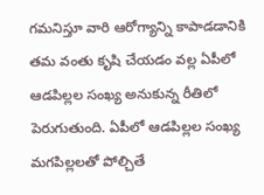గమనిస్తూ వారి ఆరోగ్యాన్ని కాపాడడానికి తమ వంతు కృషి చేయడం వల్ల ఏపీలో ఆడపిల్లల సంఖ్య అనుకున్న రీతిలో పెరుగుతుంది. ఏపీలో ఆడపిల్లల సంఖ్య మగపిల్లలతో పోల్చితే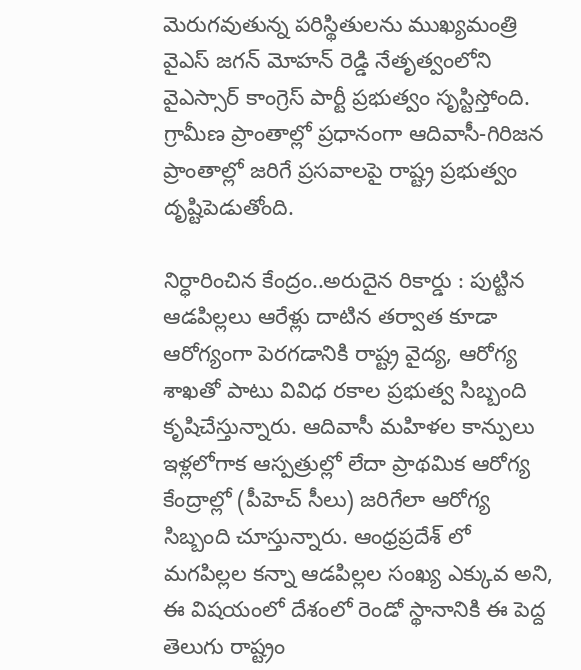మెరుగవుతున్న పరిస్థితులను ముఖ్యమంత్రి వైఎస్‌ జగన్‌ మోహన్‌ రెడ్డి నేతృత్వంలోని వైఎస్సార్‌ కాంగ్రెస్‌ పార్టీ ప్రభుత్వం సృస్టిస్తోంది. గ్రామీణ ప్రాంతాల్లో ప్రధానంగా ఆదివాసీ-గిరిజన ప్రాంతాల్లో జరిగే ప్రసవాలపై రాష్ట్ర ప్రభుత్వం దృష్టిపెడుతోంది.

నిర్ధారించిన కేంద్రం..అరుదైన రికార్డు : పుట్టిన ఆడపిల్లలు ఆరేళ్లు దాటిన తర్వాత కూడా ఆరోగ్యంగా పెరగడానికి రాష్ట్ర వైద్య, ఆరోగ్య శాఖతో పాటు వివిధ రకాల ప్రభుత్వ సిబ్బంది కృషిచేస్తున్నారు. ఆదివాసీ మహిళల కాన్పులు ఇళ్లలోగాక ఆస్పత్రుల్లో లేదా ప్రాథమిక ఆరోగ్య కేంద్రాల్లో (పీహెచ్‌ సీలు) జరిగేలా ఆరోగ్య సిబ్బంది చూస్తున్నారు. ఆంధ్రప్రదేశ్‌ లో మగపిల్లల కన్నా ఆడపిల్లల సంఖ్య ఎక్కువ అని, ఈ విషయంలో దేశంలో రెండో స్థానానికి ఈ పెద్ద తెలుగు రాష్ట్రం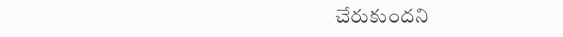చేరుకుందని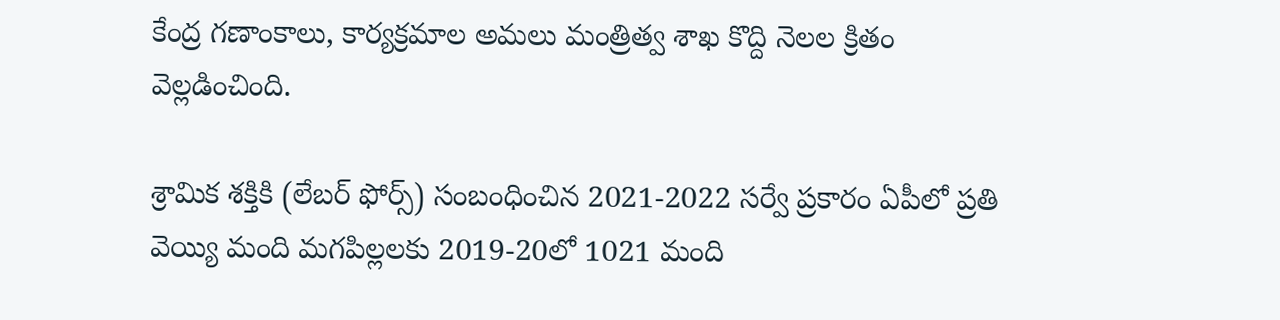కేంద్ర గణాంకాలు, కార్యక్రమాల అమలు మంత్రిత్వ శాఖ కొద్ది నెలల క్రితం వెల్లడించింది.

శ్రామిక శక్తికి (లేబర్‌ ఫోర్స్‌) సంబంధించిన 2021-2022 సర్వే ప్రకారం ఏపీలో ప్రతి వెయ్యి మంది మగపిల్లలకు 2019-20లో 1021 మంది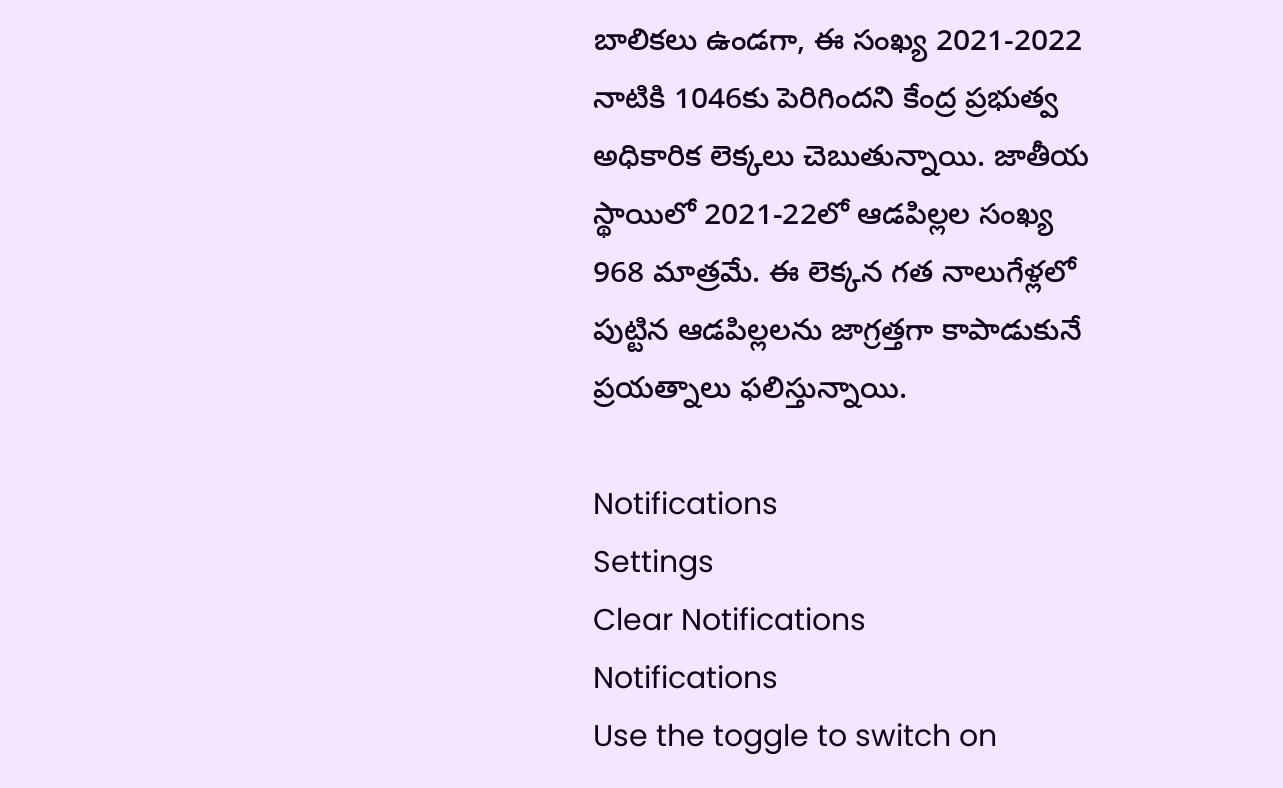బాలికలు ఉండగా, ఈ సంఖ్య 2021-2022 నాటికి 1046కు పెరిగిందని కేంద్ర ప్రభుత్వ అధికారిక లెక్కలు చెబుతున్నాయి. జాతీయ స్థాయిలో 2021-22లో ఆడపిల్లల సంఖ్య 968 మాత్రమే. ఈ లెక్కన గత నాలుగేళ్లలో పుట్టిన ఆడపిల్లలను జాగ్రత్తగా కాపాడుకునే ప్రయత్నాలు ఫలిస్తున్నాయి.

Notifications
Settings
Clear Notifications
Notifications
Use the toggle to switch on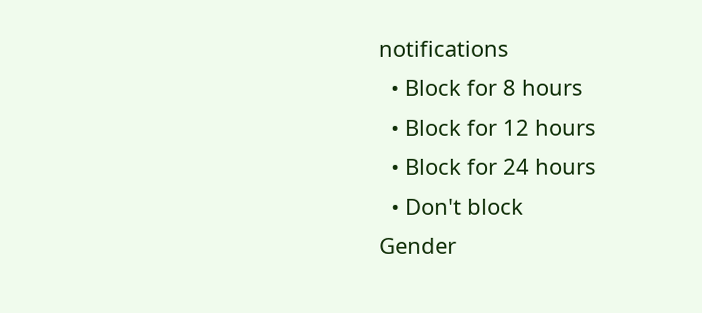notifications
  • Block for 8 hours
  • Block for 12 hours
  • Block for 24 hours
  • Don't block
Gender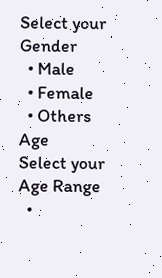Select your Gender
  • Male
  • Female
  • Others
Age
Select your Age Range
  •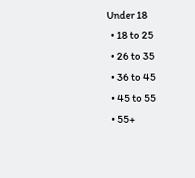Under 18
  • 18 to 25
  • 26 to 35
  • 36 to 45
  • 45 to 55
  • 55+